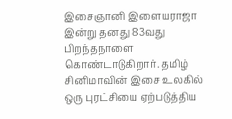இசைஞானி இளையராஜா இன்று தனது 83வது பிறந்தநாளை கொண்டாடுகிறார். தமிழ் சினிமாவின் இசை உலகில் ஒரு புரட்சியை ஏற்படுத்திய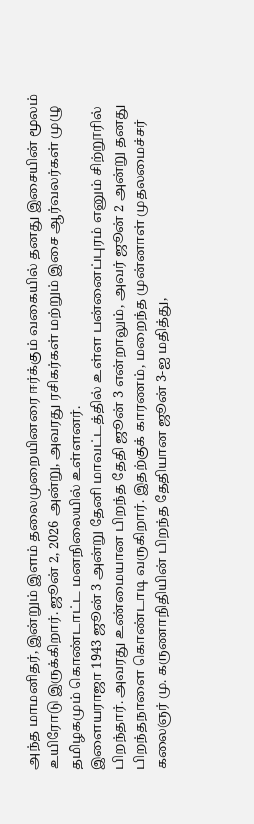அந்த மாமனிதர், இன்றும் இளம் தலைமுறையினரை ஈர்க்கும் வகையில் தனது இசையின் மூலம் உயிரோடு இருக்கிறார். ஜூன் 2, 2026 அன்று, அவரது ரசிகர்கள் மற்றும் இசை ஆர்வலர்கள் முழு தமிழகமும் கொண்டாட்ட மனநிலையில் உள்ளனர்.
இளையராஜா 1943 ஜூன் 3 அன்று தேனி மாவட்டத்தில் உள்ள பன்னைப்புரம் எனும் சிற்றூரில் பிறந்தார். அவரது உண்மையான பிறந்த தேதி ஜூன் 3 என்றாலும், அவர் ஜூன் 2 அன்று தனது பிறந்தநாளை கொண்டாடி வருகிறார். இதற்குக் காரணம், மறைந்த முன்னாள் முதலமைச்சர் கலைஞர் மு. கருணாநிதியின் பிறந்த தேதியான ஜூன் 3-ஐ மதித்து,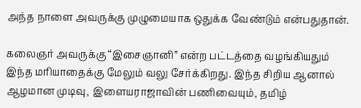அந்த நாளை அவருக்கு முழுமையாக ஒதுக்க வேண்டும் என்பதுதான்.

கலைஞர் அவருக்கு “இசைஞானி” என்ற பட்டத்தை வழங்கியதும் இந்த மரியாதைக்கு மேலும் வலு சேர்க்கிறது. இந்த சிறிய ஆனால் ஆழமான முடிவு, இளையராஜாவின் பணிவையும், தமிழ்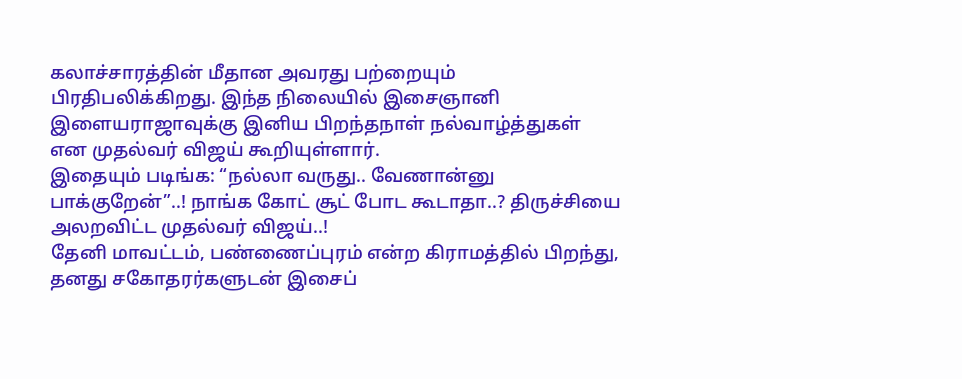கலாச்சாரத்தின் மீதான அவரது பற்றையும் பிரதிபலிக்கிறது. இந்த நிலையில் இசைஞானி இளையராஜாவுக்கு இனிய பிறந்தநாள் நல்வாழ்த்துகள் என முதல்வர் விஜய் கூறியுள்ளார்.
இதையும் படிங்க: “நல்லா வருது.. வேணான்னு பாக்குறேன்”..! நாங்க கோட் சூட் போட கூடாதா..? திருச்சியை அலறவிட்ட முதல்வர் விஜய்..!
தேனி மாவட்டம், பண்ணைப்புரம் என்ற கிராமத்தில் பிறந்து, தனது சகோதரர்களுடன் இசைப்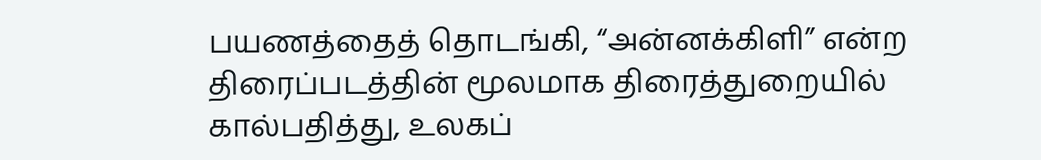பயணத்தைத் தொடங்கி, “அன்னக்கிளி” என்ற திரைப்படத்தின் மூலமாக திரைத்துறையில் கால்பதித்து, உலகப்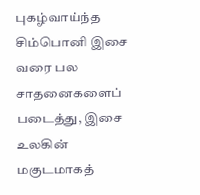புகழ்வாய்ந்த சிம்பொனி இசை வரை பல சாதனைகளைப் படைத்து, இசை உலகின் மகுடமாகத்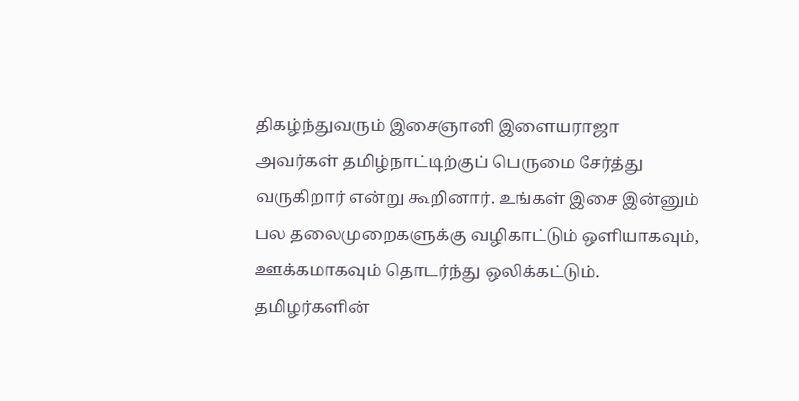திகழ்ந்துவரும் இசைஞானி இளையராஜா அவர்கள் தமிழ்நாட்டிற்குப் பெருமை சேர்த்து வருகிறார் என்று கூறினார். உங்கள் இசை இன்னும் பல தலைமுறைகளுக்கு வழிகாட்டும் ஒளியாகவும், ஊக்கமாகவும் தொடர்ந்து ஒலிக்கட்டும். தமிழர்களின்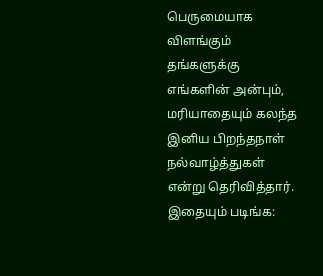பெருமையாக விளங்கும் தங்களுக்கு எங்களின் அன்பும், மரியாதையும் கலந்த இனிய பிறந்தநாள் நல்வாழ்த்துகள் என்று தெரிவித்தார்.
இதையும் படிங்க: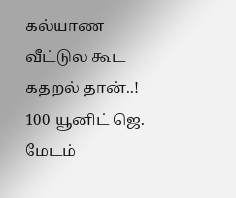கல்யாண வீட்டுல கூட கதறல் தான்..! 100 யூனிட் ஜெ. மேடம்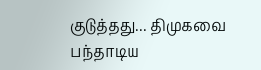குடுத்தது... திமுகவை பந்தாடிய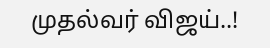முதல்வர் விஜய்..!